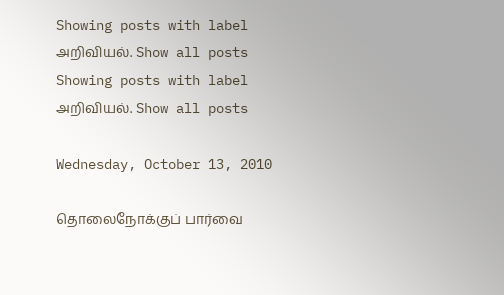Showing posts with label அறிவியல். Show all posts
Showing posts with label அறிவியல். Show all posts

Wednesday, October 13, 2010

தொலைநோக்குப் பார்வை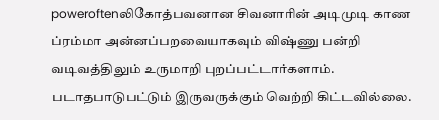poweroftenலிகோத்பவனான சிவனாரின் அடிமுடி காண ப்ரம்மா அன்னப்பறவையாகவும் விஷ்ணு பன்றி வடிவத்திலும் உருமாறி புறப்பட்டார்களாம். படாதபாடுபட்டும் இருவருக்கும் வெற்றி கிட்டவில்லை.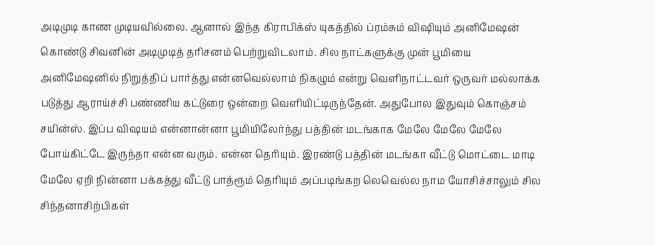அடிமுடி காண முடியவில்லை. ஆனால் இந்த கிராபிக்ஸ் யுகத்தில் ப்ரம்சும் விஷியும் அனிமேஷன் கொண்டு சிவனின் அடிமுடித் தரிசனம் பெற்றுவிடலாம். சில நாட்களுக்கு முன் பூமியை அனிமேஷனில் நிறுத்திப் பார்த்து என்னவெல்லாம் நிகழும் என்று வெளிநாட்டவர் ஒருவர் மல்லாக்க படுத்து ஆராய்ச்சி பண்ணிய கட்டுரை ஒன்றை வெளியிட்டிருந்தேன். அதுபோல இதுவும் கொஞ்சம் சயின்ஸ். இப்ப விஷயம் என்னான்னா பூமியிலேர்ந்து பத்தின் மடங்காக மேலே மேலே மேலே போய்கிட்டே இருந்தா என்ன வரும். என்ன தெரியும். இரண்டு பத்தின் மடங்கா வீட்டு மொட்டை மாடி மேலே ஏறி நின்னா பக்கத்து வீட்டு பாத்ரூம் தெரியும் அப்படிங்கற லெவெல்ல நாம யோசிச்சாலும் சில சிந்தனாசிற்பிகள்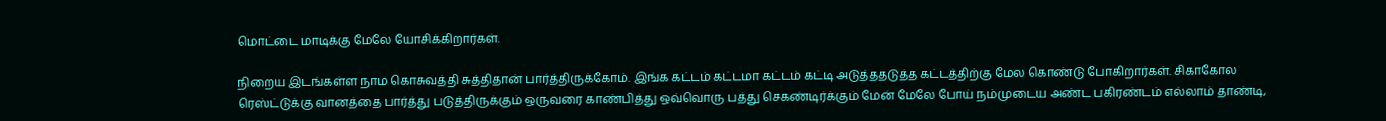மொட்டை மாடிக்கு மேலே யோசிக்கிறார்கள்.

நிறைய இடங்கள்ள நாம கொசுவத்தி சுத்திதான் பார்த்திருக்கோம். இங்க கட்டம் கட்டமா கட்டம் கட்டி அடுத்ததடுத்த கட்டத்திற்கு மேல கொண்டு போகிறார்கள். சிகாகோல ரெஸ்ட்டுக்கு வானத்தை பார்த்து படுத்திருக்கும் ஒருவரை காண்பித்து ஒவ்வொரு பத்து செகண்டிர்க்கும் மேன் மேலே போய் நம்முடைய அண்ட பகிரண்டம் எல்லாம் தாண்டி,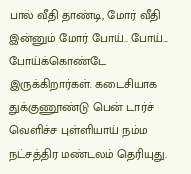பால் வீதி தாண்டி, மோர் வீதி இன்னும் மோர் போய்.. போய்... போய்க்கொண்டே இருக்கிறார்கள். கடைசியாக துக்குணூண்டு பென் டார்ச் வெளிச்ச புள்ளியாய் நம்ம நட்சத்திர மண்டலம் தெரியுது.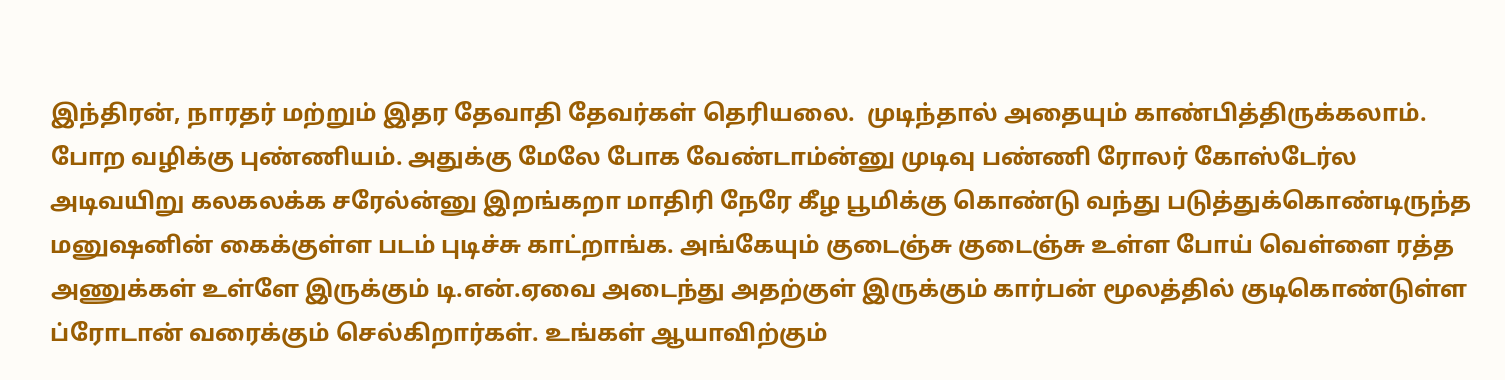இந்திரன், நாரதர் மற்றும் இதர தேவாதி தேவர்கள் தெரியலை.  முடிந்தால் அதையும் காண்பித்திருக்கலாம். போற வழிக்கு புண்ணியம். அதுக்கு மேலே போக வேண்டாம்ன்னு முடிவு பண்ணி ரோலர் கோஸ்டேர்ல அடிவயிறு கலகலக்க சரேல்ன்னு இறங்கறா மாதிரி நேரே கீழ பூமிக்கு கொண்டு வந்து படுத்துக்கொண்டிருந்த மனுஷனின் கைக்குள்ள படம் புடிச்சு காட்றாங்க. அங்கேயும் குடைஞ்சு குடைஞ்சு உள்ள போய் வெள்ளை ரத்த அணுக்கள் உள்ளே இருக்கும் டி.என்.ஏவை அடைந்து அதற்குள் இருக்கும் கார்பன் மூலத்தில் குடிகொண்டுள்ள ப்ரோடான் வரைக்கும் செல்கிறார்கள். உங்கள் ஆயாவிற்கும்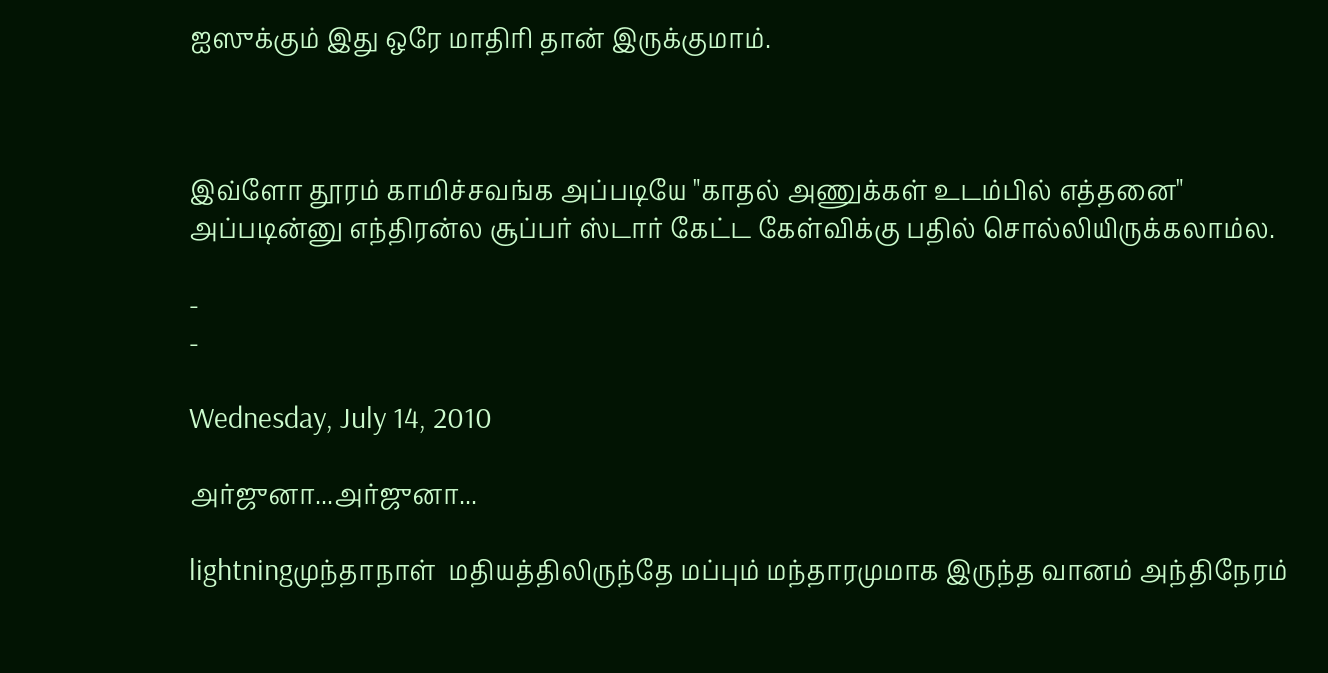ஐஸுக்கும் இது ஒரே மாதிரி தான் இருக்குமாம்.



இவ்ளோ தூரம் காமிச்சவங்க அப்படியே "காதல் அணுக்கள் உடம்பில் எத்தனை" அப்படின்னு எந்திரன்ல சூப்பர் ஸ்டார் கேட்ட கேள்விக்கு பதில் சொல்லியிருக்கலாம்ல.

-
-

Wednesday, July 14, 2010

அர்ஜுனா...அர்ஜுனா...

lightningமுந்தாநாள்  மதியத்திலிருந்தே மப்பும் மந்தாரமுமாக இருந்த வானம் அந்திநேரம்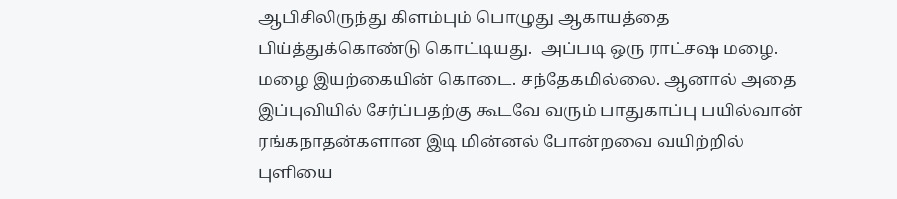ஆபிசிலிருந்து கிளம்பும் பொழுது ஆகாயத்தை பிய்த்துக்கொண்டு கொட்டியது.  அப்படி ஒரு ராட்சஷ மழை. மழை இயற்கையின் கொடை. சந்தேகமில்லை. ஆனால் அதை இப்புவியில் சேர்ப்பதற்கு கூடவே வரும் பாதுகாப்பு பயில்வான் ரங்கநாதன்களான இடி மின்னல் போன்றவை வயிற்றில் புளியை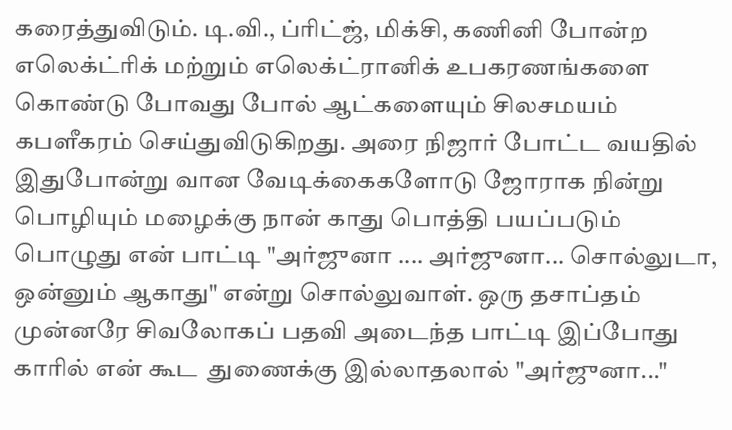கரைத்துவிடும். டி.வி., ப்ரிட்ஜ், மிக்சி, கணினி போன்ற எலெக்ட்ரிக் மற்றும் எலெக்ட்ரானிக் உபகரணங்களை கொண்டு போவது போல் ஆட்களையும் சிலசமயம் கபளீகரம் செய்துவிடுகிறது. அரை நிஜார் போட்ட வயதில் இதுபோன்று வான வேடிக்கைகளோடு ஜோராக நின்று பொழியும் மழைக்கு நான் காது பொத்தி பயப்படும் பொழுது என் பாட்டி "அர்ஜுனா .... அர்ஜுனா... சொல்லுடா, ஒன்னும் ஆகாது" என்று சொல்லுவாள். ஒரு தசாப்தம் முன்னரே சிவலோகப் பதவி அடைந்த பாட்டி இப்போது காரில் என் கூட  துணைக்கு இல்லாதலால் "அர்ஜுனா..."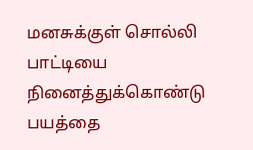மனசுக்குள் சொல்லி பாட்டியை நினைத்துக்கொண்டு பயத்தை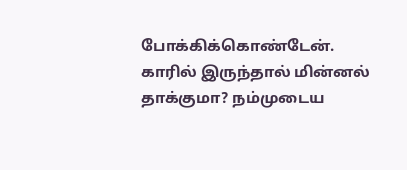போக்கிக்கொண்டேன். காரில் இருந்தால் மின்னல் தாக்குமா? நம்முடைய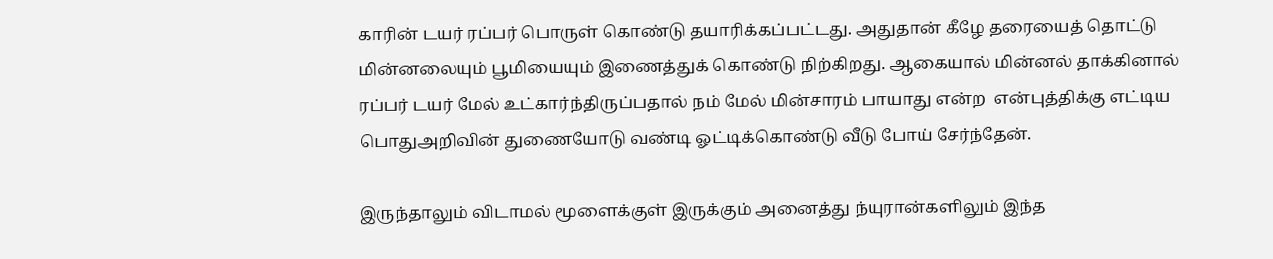காரின் டயர் ரப்பர் பொருள் கொண்டு தயாரிக்கப்பட்டது. அதுதான் கீழே தரையைத் தொட்டு மின்னலையும் பூமியையும் இணைத்துக் கொண்டு நிற்கிறது. ஆகையால் மின்னல் தாக்கினால் ரப்பர் டயர் மேல் உட்கார்ந்திருப்பதால் நம் மேல் மின்சாரம் பாயாது என்ற  என்புத்திக்கு எட்டிய பொதுஅறிவின் துணையோடு வண்டி ஓட்டிக்கொண்டு வீடு போய் சேர்ந்தேன்.

இருந்தாலும் விடாமல் மூளைக்குள் இருக்கும் அனைத்து ந்யுரான்களிலும் இந்த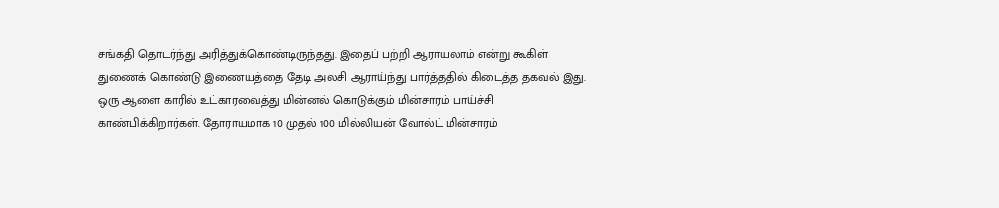சங்கதி தொடர்ந்து அரித்துக்கொண்டிருந்தது. இதைப் பற்றி ஆராயலாம் என்று கூகிள் துணைக் கொண்டு இணையத்தை தேடி அலசி ஆராய்ந்து பார்த்ததில் கிடைத்த தகவல் இது. ஒரு ஆளை காரில் உட்காரவைத்து மின்னல் கொடுக்கும் மின்சாரம் பாய்ச்சி காண்பிக்கிறார்கள். தோராயமாக 10 முதல் 100 மில்லியன் வோல்ட் மின்சாரம்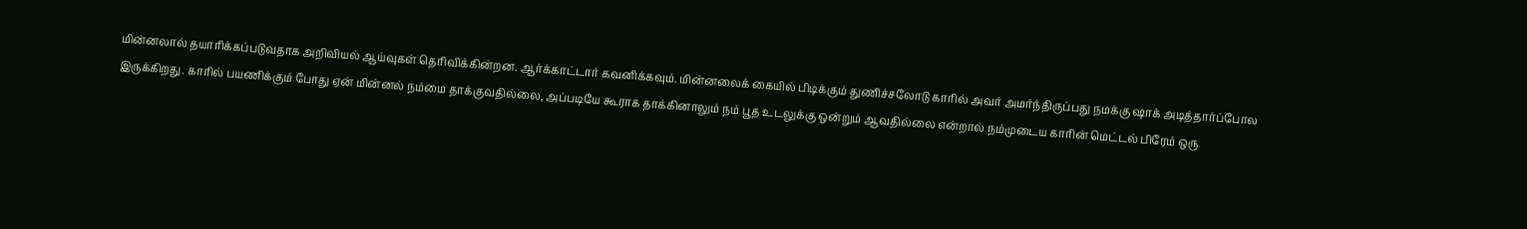மின்னலால் தயாரிக்கப்படுவதாக அறிவியல் ஆய்வுகள் தெரிவிக்கின்றன. ஆர்க்காட்டார் கவனிக்கவும். மின்னலைக் கையில் பிடிக்கும் துணிச்சலோடு காரில் அவர் அமர்ந்திருப்பது நமக்கு ஷாக் அடித்தார்ப்போல இருக்கிறது. காரில் பயணிக்கும் போது ஏன் மின்னல் நம்மை தாக்குவதில்லை, அப்படியே கூராக தாக்கினாலும் நம் பூத உடலுக்கு ஒன்றும் ஆவதில்லை என்றால் நம்முடைய காரின் மெட்டல் பிரேம் ஒரு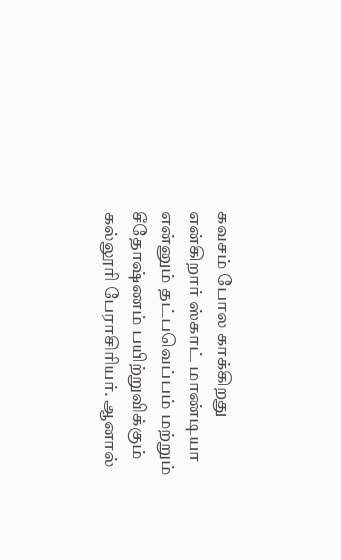கவசம் போல காக்கிறது என்கிறார் ஸ்காட் மாண்டியா என்னும் தட்பவெப்பம் மற்றும் சீதோஷ்ணம் பயிற்றுவிக்கும் கல்லூரி பேராசிரியர். ஆனால்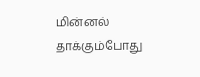மின்னல் தாக்கும்போது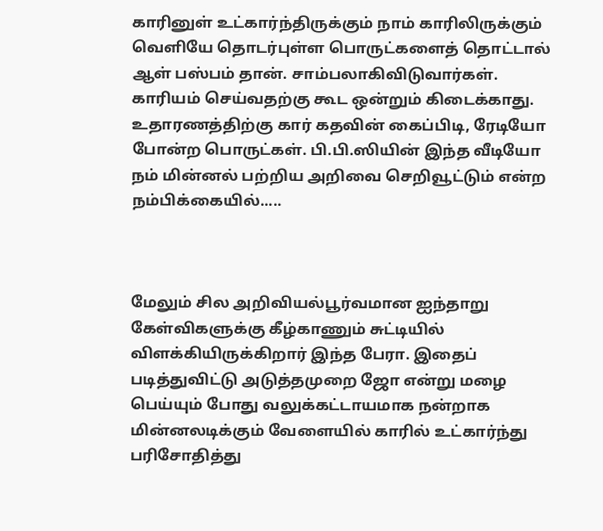காரினுள் உட்கார்ந்திருக்கும் நாம் காரிலிருக்கும் வெளியே தொடர்புள்ள பொருட்களைத் தொட்டால் ஆள் பஸ்பம் தான். சாம்பலாகிவிடுவார்கள். காரியம் செய்வதற்கு கூட ஒன்றும் கிடைக்காது. உதாரணத்திற்கு கார் கதவின் கைப்பிடி, ரேடியோ போன்ற பொருட்கள். பி.பி.ஸியின் இந்த வீடியோ நம் மின்னல் பற்றிய அறிவை செறிவூட்டும் என்ற நம்பிக்கையில்.....



மேலும் சில அறிவியல்பூர்வமான ஐந்தாறு கேள்விகளுக்கு கீழ்காணும் சுட்டியில் விளக்கியிருக்கிறார் இந்த பேரா. இதைப் படித்துவிட்டு அடுத்தமுறை ஜோ என்று மழை பெய்யும் போது வலுக்கட்டாயமாக நன்றாக மின்னலடிக்கும் வேளையில் காரில் உட்கார்ந்து பரிசோதித்து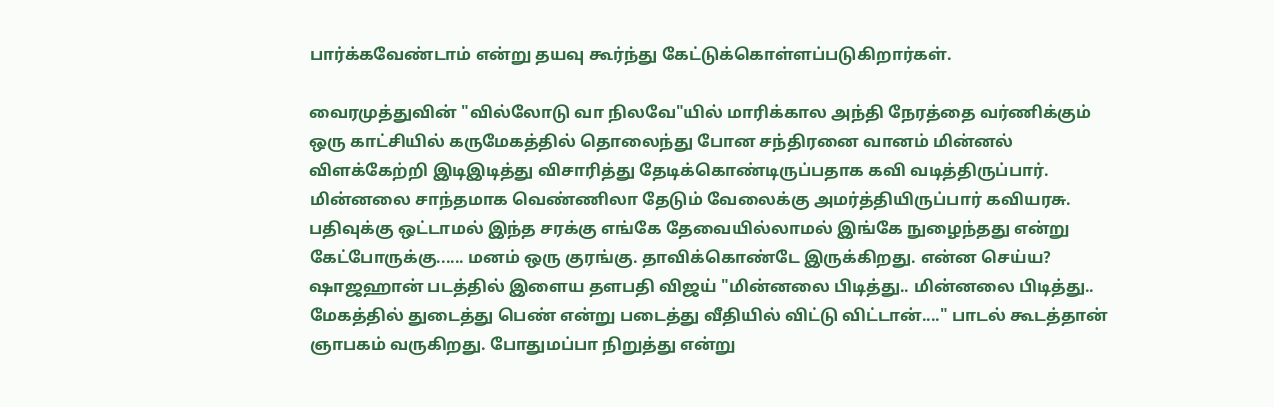பார்க்கவேண்டாம் என்று தயவு கூர்ந்து கேட்டுக்கொள்ளப்படுகிறார்கள்.

வைரமுத்துவின் "வில்லோடு வா நிலவே"யில் மாரிக்கால அந்தி நேரத்தை வர்ணிக்கும் ஒரு காட்சியில் கருமேகத்தில் தொலைந்து போன சந்திரனை வானம் மின்னல் விளக்கேற்றி இடிஇடித்து விசாரித்து தேடிக்கொண்டிருப்பதாக கவி வடித்திருப்பார். மின்னலை சாந்தமாக வெண்ணிலா தேடும் வேலைக்கு அமர்த்தியிருப்பார் கவியரசு. பதிவுக்கு ஒட்டாமல் இந்த சரக்கு எங்கே தேவையில்லாமல் இங்கே நுழைந்தது என்று கேட்போருக்கு...... மனம் ஒரு குரங்கு. தாவிக்கொண்டே இருக்கிறது. என்ன செய்ய? ஷாஜஹான் படத்தில் இளைய தளபதி விஜய் "மின்னலை பிடித்து.. மின்னலை பிடித்து.. மேகத்தில் துடைத்து பெண் என்று படைத்து வீதியில் விட்டு விட்டான்...." பாடல் கூடத்தான் ஞாபகம் வருகிறது. போதுமப்பா நிறுத்து என்று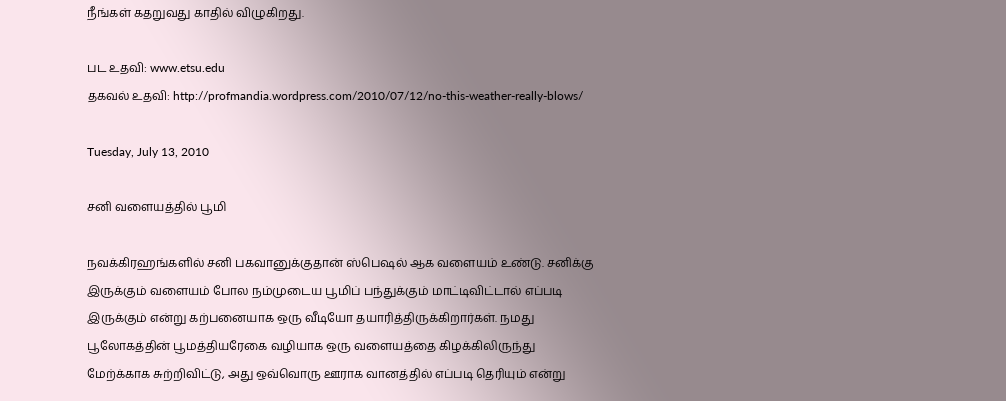நீங்கள் கதறுவது காதில் விழுகிறது.

பட உதவி: www.etsu.edu
தகவல் உதவி: http://profmandia.wordpress.com/2010/07/12/no-this-weather-really-blows/

Tuesday, July 13, 2010

சனி வளையத்தில் பூமி

நவக்கிரஹங்களில் சனி பகவானுக்குதான் ஸ்பெஷல் ஆக வளையம் உண்டு. சனிக்கு இருக்கும் வளையம் போல நம்முடைய பூமிப் பந்துக்கும் மாட்டிவிட்டால் எப்படி இருக்கும் என்று கற்பனையாக ஒரு வீடியோ தயாரித்திருக்கிறார்கள். நமது பூலோகத்தின் பூமத்தியரேகை வழியாக ஒரு வளையத்தை கிழக்கிலிருந்து மேற்க்காக சுற்றிவிட்டு, அது ஒவ்வொரு ஊராக வானத்தில் எப்படி தெரியும் என்று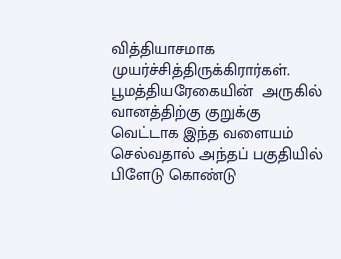வித்தியாசமாக முயர்ச்சித்திருக்கிரார்கள்.  பூமத்தியரேகையின்  அருகில் வானத்திற்கு குறுக்கு வெட்டாக இந்த வளையம் செல்வதால் அந்தப் பகுதியில் பிளேடு கொண்டு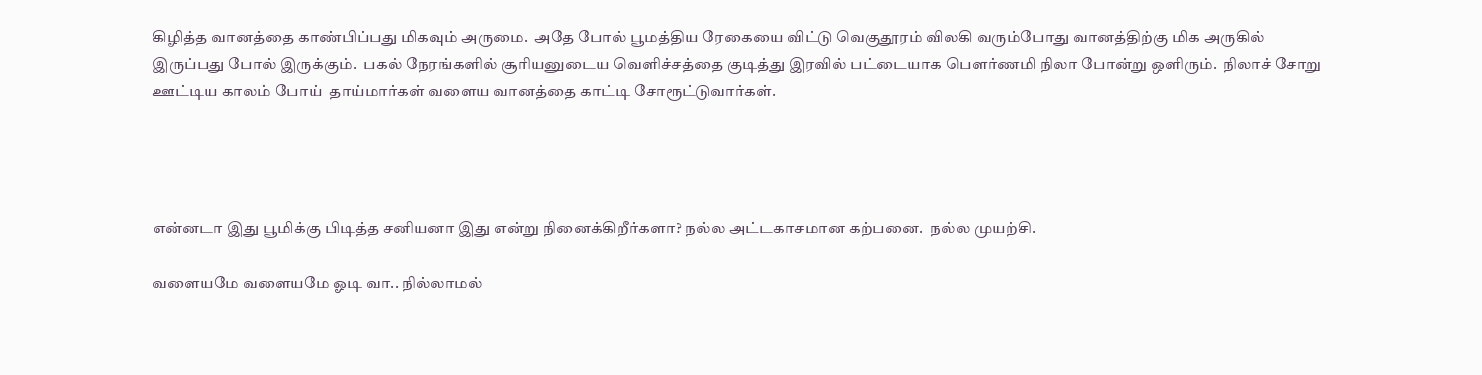கிழித்த வானத்தை காண்பிப்பது மிகவும் அருமை.  அதே போல் பூமத்திய ரேகையை விட்டு வெகுதூரம் விலகி வரும்போது வானத்திற்கு மிக அருகில் இருப்பது போல் இருக்கும்.  பகல் நேரங்களில் சூரியனுடைய வெளிச்சத்தை குடித்து இரவில் பட்டையாக பௌர்ணமி நிலா போன்று ஒளிரும்.  நிலாச் சோறு ஊட்டிய காலம் போய்  தாய்மார்கள் வளைய வானத்தை காட்டி சோரூட்டுவார்கள்.




என்னடா இது பூமிக்கு பிடித்த சனியனா இது என்று நினைக்கிறீர்களா? நல்ல அட்டகாசமான கற்பனை.  நல்ல முயற்சி.

வளையமே வளையமே ஓடி வா.. நில்லாமல்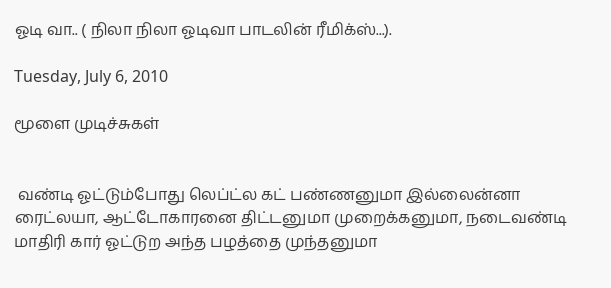ஓடி வா.. ( நிலா நிலா ஓடிவா பாடலின் ரீமிக்ஸ்...).

Tuesday, July 6, 2010

மூளை முடிச்சுகள்


 வண்டி ஓட்டும்போது லெப்ட்ல கட் பண்ணனுமா இல்லைன்னா ரைட்லயா, ஆட்டோகாரனை திட்டனுமா முறைக்கனுமா, நடைவண்டி மாதிரி கார் ஓட்டுற அந்த பழத்தை முந்தனுமா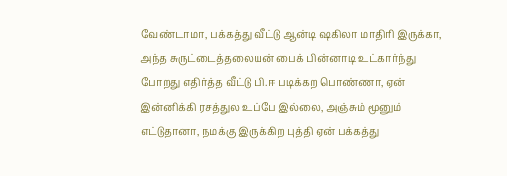வேண்டாமா, பக்கத்து வீட்டு ஆன்டி ஷகிலா மாதிரி இருக்கா, அந்த சுருட்டைத்தலையன் பைக் பின்னாடி உட்கார்ந்து போறது எதிர்த்த வீட்டு பி.ஈ படிக்கற பொண்ணா, ஏன் இன்னிக்கி ரசத்துல உப்பே இல்லை, அஞ்சும் மூனும் எட்டுதானா, நமக்கு இருக்கிற புத்தி ஏன் பக்கத்து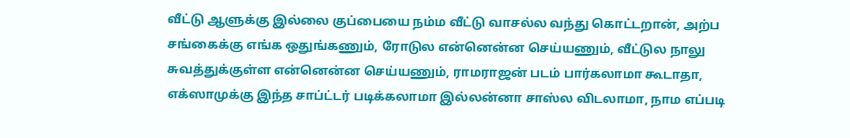வீட்டு ஆளுக்கு இல்லை குப்பையை நம்ம வீட்டு வாசல்ல வந்து கொட்டறான், அற்ப சங்கைக்கு எங்க ஒதுங்கணும், ரோடுல என்னென்ன செய்யணும், வீட்டுல நாலு சுவத்துக்குள்ள என்னென்ன செய்யணும், ராமராஜன் படம் பார்கலாமா கூடாதா, எக்ஸாமுக்கு இந்த சாப்ட்டர் படிக்கலாமா இல்லன்னா சாஸ்ல விடலாமா, நாம எப்படி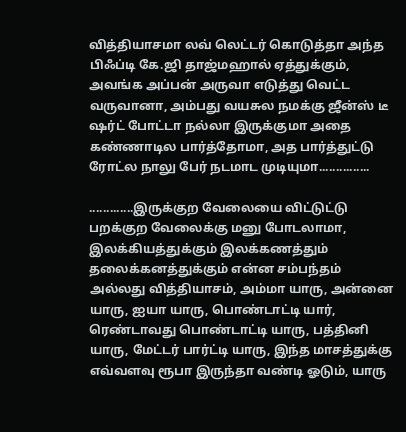வித்தியாசமா லவ் லெட்டர் கொடுத்தா அந்த பிஃப்டி கே.ஜி தாஜ்மஹால் ஏத்துக்கும், அவங்க அப்பன் அருவா எடுத்து வெட்ட வருவானா, அம்பது வயசுல நமக்கு ஜீன்ஸ் டீ ஷர்ட் போட்டா நல்லா இருக்குமா அதை கண்ணாடில பார்த்தோமா, அத பார்த்துட்டு ரோட்ல நாலு பேர் நடமாட முடியுமா...............

.............இருக்குற வேலையை விட்டுட்டு பறக்குற வேலைக்கு மனு போடலாமா, இலக்கியத்துக்கும் இலக்கணத்தும் தலைக்கனத்துக்கும் என்ன சம்பந்தம் அல்லது வித்தியாசம், அம்மா யாரு, அன்னை யாரு, ஐயா யாரு, பொண்டாட்டி யார், ரெண்டாவது பொண்டாட்டி யாரு, பத்தினி யாரு, மேட்டர் பார்ட்டி யாரு, இந்த மாசத்துக்கு எவ்வளவு ரூபா இருந்தா வண்டி ஓடும், யாரு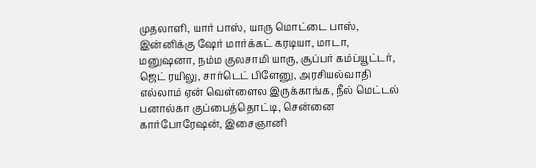முதலாளி, யார் பாஸ், யாரு மொட்டை பாஸ், இன்னிக்கு ஷேர் மார்க்கட் கரடியா, மாடா, மனுஷனா, நம்ம குலசாமி யாரு, சூப்பர் கம்ப்யூட்டர், ஜெட் ரயிலு, சார்டெட் பிளேனு, அரசியல்வாதி எல்லாம் ஏன் வெள்ளைல இருக்காங்க, நீல் மெட்டல் பனால்கா குப்பைத்தொட்டி, சென்னை கார்போரேஷன், இசைஞானி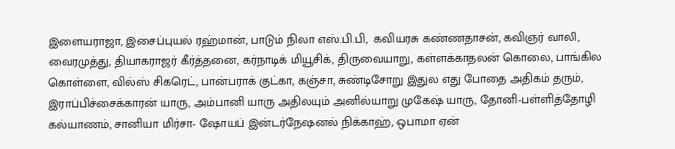இளையராஜா, இசைப்புயல் ரஹ்மான், பாடும் நிலா எஸ்.பி.பி,  கவியரசு கண்ணதாசன், கவிஞர் வாலி, வைரமுத்து, தியாகராஜர் கீர்த்தனை, கர்நாடிக் மியூசிக், திருவையாறு, கள்ளக்காதலன் கொலை, பாங்கில கொள்ளை, வில்ஸ் சிகரெட், பான்பராக் குட்கா, கஞ்சா, சுண்டிசோறு இதுல எது போதை அதிகம் தரும், இராப்பிச்சைக்காரன் யாரு, அம்பானி யாரு அதிலயும் அனில்யாறு முகேஷ் யாரு, தோனி-பள்ளித்தோழி கல்யாணம், சானியா மிர்சா- ஷோயப் இன்டர்நேஷனல் நிக்காஹ், ஒபாமா ஏன்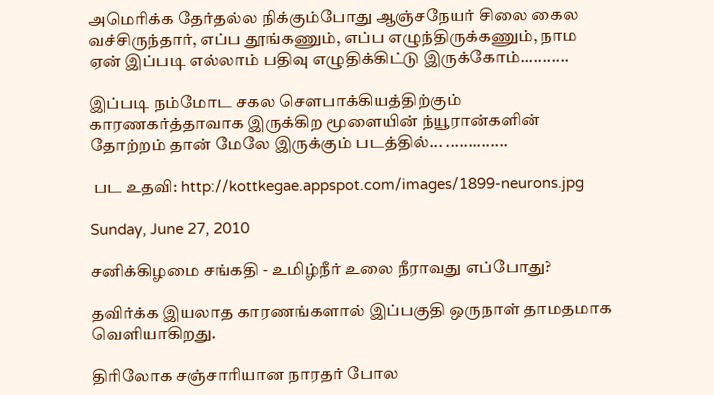அமெரிக்க தேர்தல்ல நிக்கும்போது ஆஞ்சநேயர் சிலை கைல வச்சிருந்தார், எப்ப தூங்கணும், எப்ப எழுந்திருக்கணும், நாம ஏன் இப்படி எல்லாம் பதிவு எழுதிக்கிட்டு இருக்கோம்...........

இப்படி நம்மோட சகல சௌபாக்கியத்திற்கும் காரணகர்த்தாவாக இருக்கிற மூளையின் ந்யூரான்களின் தோற்றம் தான் மேலே இருக்கும் படத்தில்... ..............

 பட உதவி: http://kottkegae.appspot.com/images/1899-neurons.jpg

Sunday, June 27, 2010

சனிக்கிழமை சங்கதி - உமிழ்நீர் உலை நீராவது எப்போது?

தவிர்க்க இயலாத காரணங்களால் இப்பகுதி ஒருநாள் தாமதமாக வெளியாகிறது.

திரிலோக சஞ்சாரியான நாரதர் போல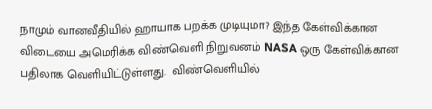நாமும் வானவீதியில் ஹாயாக பறக்க முடியுமா? இந்த கேள்விக்கான விடையை அமெரிக்க விண்வெளி நிறுவனம் NASA ஒரு கேள்விக்கான பதிலாக வெளியிட்டுள்ளது.  விண்வெளியில்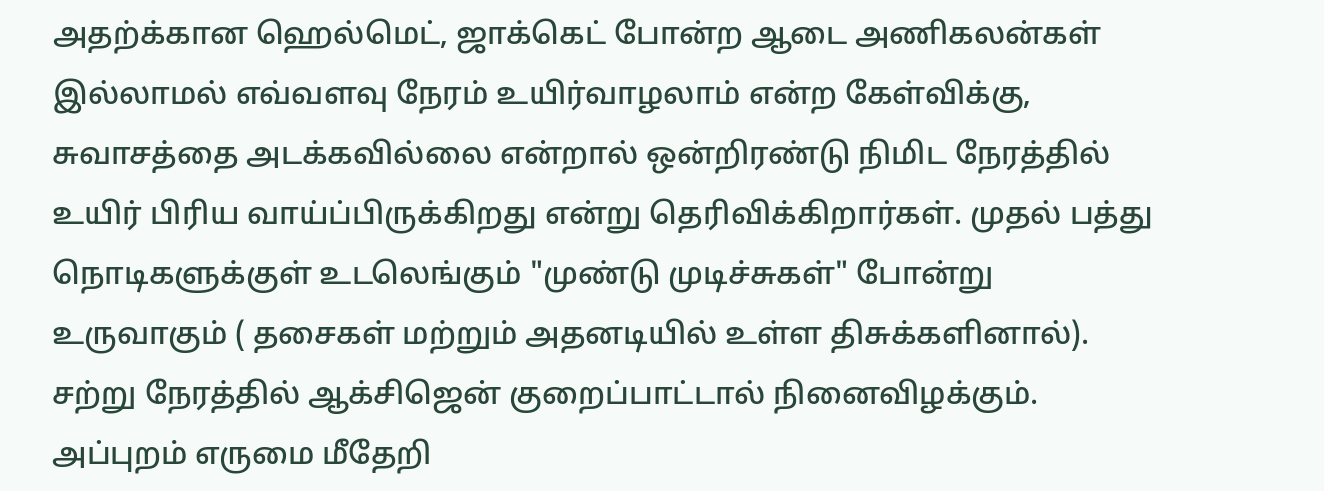அதற்க்கான ஹெல்மெட், ஜாக்கெட் போன்ற ஆடை அணிகலன்கள் இல்லாமல் எவ்வளவு நேரம் உயிர்வாழலாம் என்ற கேள்விக்கு, சுவாசத்தை அடக்கவில்லை என்றால் ஒன்றிரண்டு நிமிட நேரத்தில் உயிர் பிரிய வாய்ப்பிருக்கிறது என்று தெரிவிக்கிறார்கள். முதல் பத்து நொடிகளுக்குள் உடலெங்கும் "முண்டு முடிச்சுகள்" போன்று உருவாகும் ( தசைகள் மற்றும் அதனடியில் உள்ள திசுக்களினால்). சற்று நேரத்தில் ஆக்சிஜென் குறைப்பாட்டால் நினைவிழக்கும். அப்புறம் எருமை மீதேறி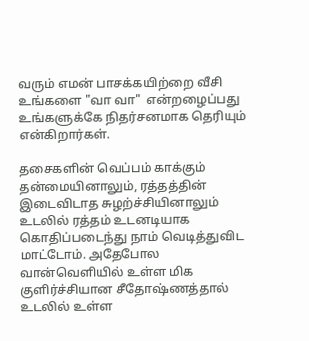வரும் எமன் பாசக்கயிற்றை வீசி உங்களை "வா வா"  என்றழைப்பது உங்களுக்கே நிதர்சனமாக தெரியும் என்கிறார்கள்.

தசைகளின் வெப்பம் காக்கும் தன்மையினாலும், ரத்தத்தின்  இடைவிடாத சுழற்ச்சியினாலும் உடலில் ரத்தம் உடனடியாக கொதிப்படைந்து நாம் வெடித்துவிட மாட்டோம். அதேபோல வான்வெளியில் உள்ள மிக குளிர்ச்சியான சீதோஷ்ணத்தால் உடலில் உள்ள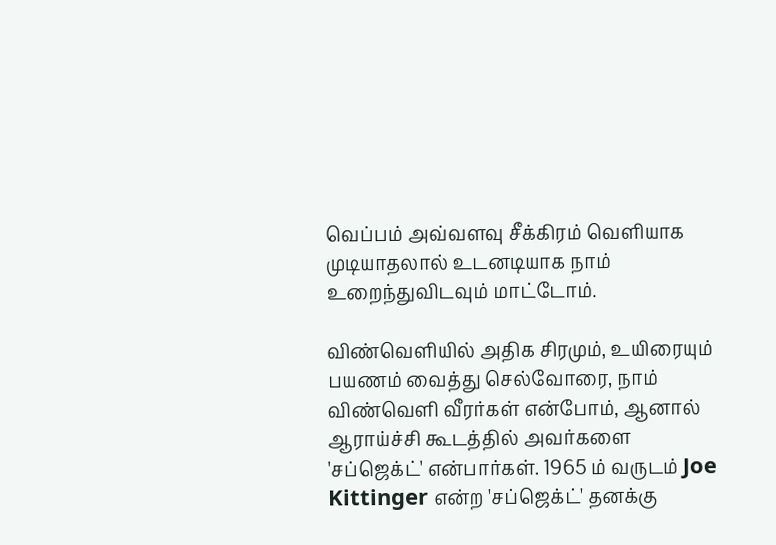வெப்பம் அவ்வளவு சீக்கிரம் வெளியாக முடியாதலால் உடனடியாக நாம் உறைந்துவிடவும் மாட்டோம்.

விண்வெளியில் அதிக சிரமும், உயிரையும் பயணம் வைத்து செல்வோரை, நாம் விண்வெளி வீரர்கள் என்போம், ஆனால் ஆராய்ச்சி கூடத்தில் அவர்களை 'சப்ஜெக்ட்' என்பார்கள். 1965 ம் வருடம் Joe Kittinger என்ற 'சப்ஜெக்ட்' தனக்கு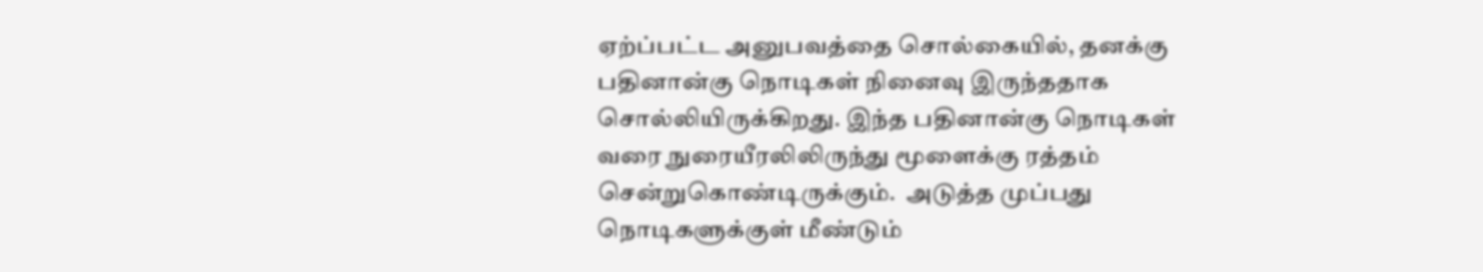ஏற்ப்பட்ட அனுபவத்தை சொல்கையில், தனக்கு பதினான்கு நொடிகள் நினைவு இருந்ததாக சொல்லியிருக்கிறது. இந்த பதினான்கு நொடிகள் வரை நுரையீரலிலிருந்து மூளைக்கு ரத்தம் சென்றுகொண்டிருக்கும்.  அடுத்த முப்பது நொடிகளுக்குள் மீண்டும்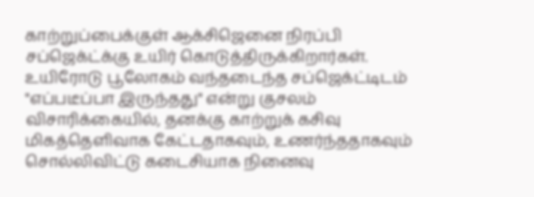காற்றுப்பைக்குள் ஆக்சிஜெனை நிரப்பி சப்ஜெக்ட்க்கு உயிர் கொடுத்திருக்கிறார்கள். உயிரோடு பூலோகம் வந்தடைந்த சப்ஜெக்ட்டிடம் "எப்படீப்பா இருந்தது" என்று குசலம் விசாரிக்கையில், தனக்கு காற்றுக் கசிவு மிகத்தெளிவாக கேட்டதாகவும், உணர்ந்ததாகவும் சொல்லிவிட்டு கடைசியாக நினைவு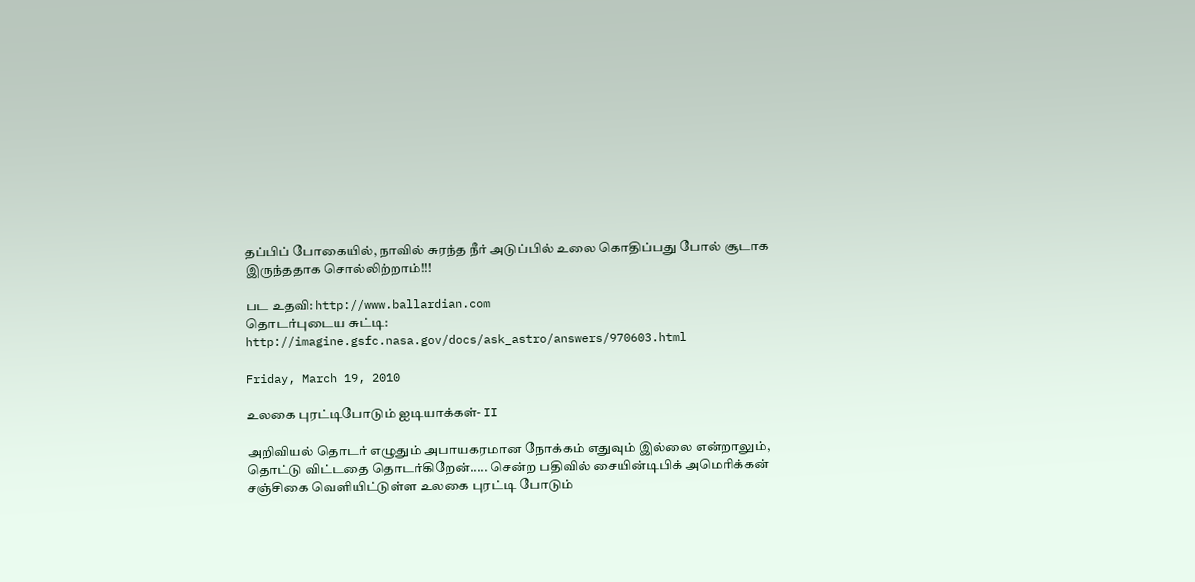தப்பிப் போகையில், நாவில் சுரந்த நீர் அடுப்பில் உலை கொதிப்பது போல் சூடாக இருந்ததாக சொல்லிற்றாம்!!!

பட உதவி: http://www.ballardian.com
தொடர்புடைய சுட்டி: http://imagine.gsfc.nasa.gov/docs/ask_astro/answers/970603.html

Friday, March 19, 2010

உலகை புரட்டிபோடும் ஐடியாக்கள்- II

அறிவியல் தொடர் எழுதும் அபாயகரமான நோக்கம் எதுவும் இல்லை என்றாலும், தொட்டு விட்டதை தொடர்கிறேன்..... சென்ற பதிவில் சையின்டிபிக் அமெரிக்கன் சஞ்சிகை வெளியிட்டுள்ள உலகை புரட்டி போடும்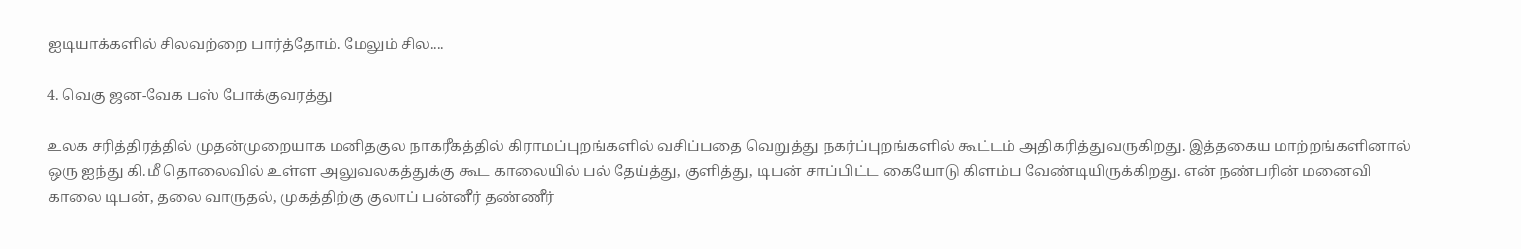ஐடியாக்களில் சிலவற்றை பார்த்தோம். மேலும் சில....

4. வெகு ஜன-வேக பஸ் போக்குவரத்து

உலக சரித்திரத்தில் முதன்முறையாக மனிதகுல நாகரீகத்தில் கிராமப்புறங்களில் வசிப்பதை வெறுத்து நகர்ப்புறங்களில் கூட்டம் அதிகரித்துவருகிறது. இத்தகைய மாற்றங்களினால் ஒரு ஐந்து கி.மீ தொலைவில் உள்ள அலுவலகத்துக்கு கூட காலையில் பல் தேய்த்து, குளித்து, டிபன் சாப்பிட்ட கையோடு கிளம்ப வேண்டியிருக்கிறது. என் நண்பரின் மனைவி காலை டிபன், தலை வாருதல், முகத்திற்கு குலாப் பன்னீர் தண்ணீர்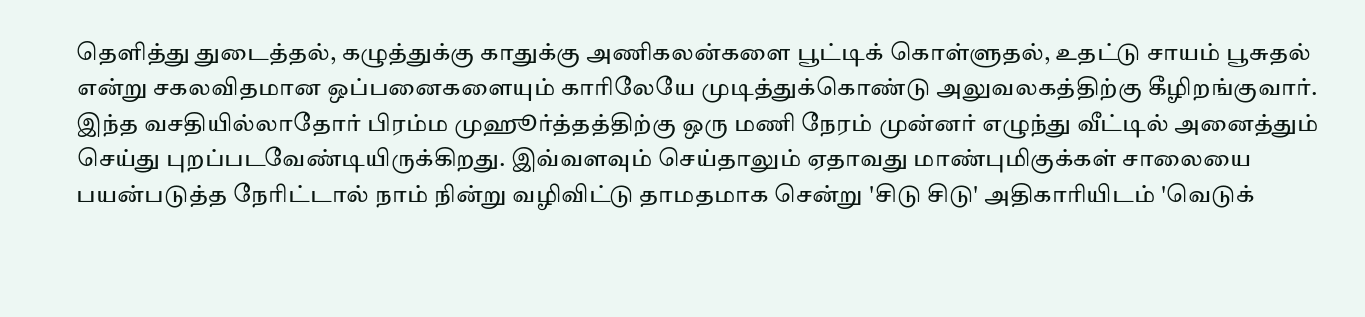தெளித்து துடைத்தல், கழுத்துக்கு காதுக்கு அணிகலன்களை பூட்டிக் கொள்ளுதல், உதட்டு சாயம் பூசுதல் என்று சகலவிதமான ஒப்பனைகளையும் காரிலேயே முடித்துக்கொண்டு அலுவலகத்திற்கு கீழிறங்குவார். இந்த வசதியில்லாதோர் பிரம்ம முஹூர்த்தத்திற்கு ஒரு மணி நேரம் முன்னர் எழுந்து வீட்டில் அனைத்தும் செய்து புறப்படவேண்டியிருக்கிறது. இவ்வளவும் செய்தாலும் ஏதாவது மாண்புமிகுக்கள் சாலையை பயன்படுத்த நேரிட்டால் நாம் நின்று வழிவிட்டு தாமதமாக சென்று 'சிடு சிடு' அதிகாரியிடம் 'வெடுக்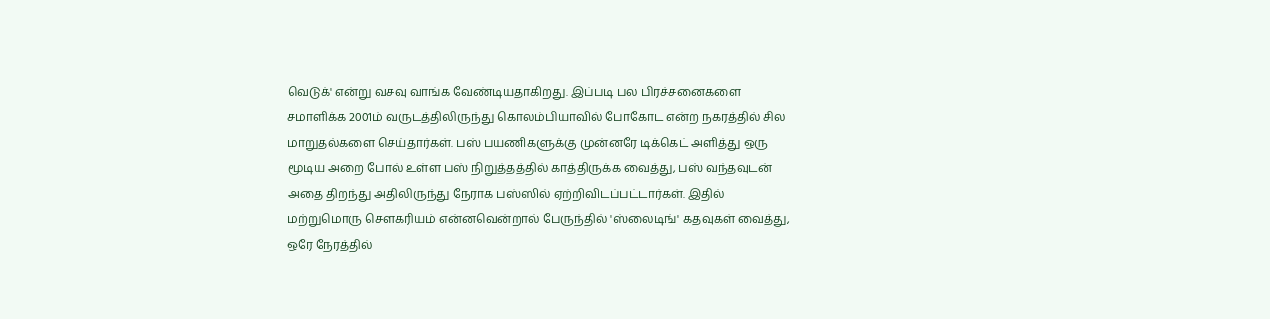வெடுக்' என்று வசவு வாங்க வேண்டியதாகிறது. இப்படி பல பிரச்சனைகளை சமாளிக்க 2001ம் வருடத்திலிருந்து கொலம்பியாவில் போகோட என்ற நகரத்தில் சில மாறுதல்களை செய்தார்கள். பஸ் பயணிகளுக்கு முன்னரே டிக்கெட் அளித்து ஒரு மூடிய அறை போல் உள்ள பஸ் நிறுத்தத்தில் காத்திருக்க வைத்து, பஸ் வந்தவுடன் அதை திறந்து அதிலிருந்து நேராக பஸ்ஸில் ஏற்றிவிடப்பட்டார்கள். இதில் மற்றுமொரு சௌகரியம் என்னவென்றால் பேருந்தில் 'ஸ்லைடிங்' கதவுகள் வைத்து, ஒரே நேரத்தில்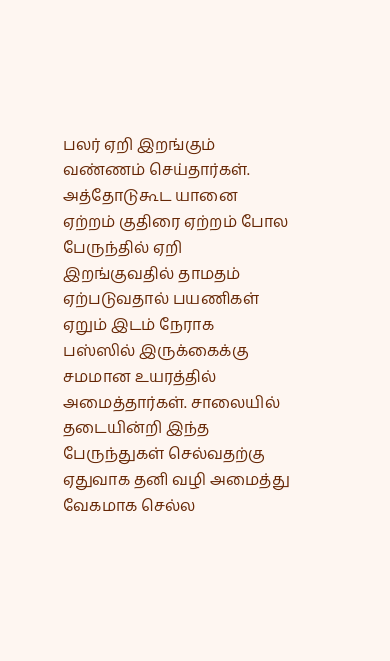பலர் ஏறி இறங்கும் வண்ணம் செய்தார்கள். அத்தோடுகூட யானை ஏற்றம் குதிரை ஏற்றம் போல பேருந்தில் ஏறி இறங்குவதில் தாமதம் ஏற்படுவதால் பயணிகள் ஏறும் இடம் நேராக பஸ்ஸில் இருக்கைக்கு சமமான உயரத்தில் அமைத்தார்கள். சாலையில் தடையின்றி இந்த பேருந்துகள் செல்வதற்கு ஏதுவாக தனி வழி அமைத்து வேகமாக செல்ல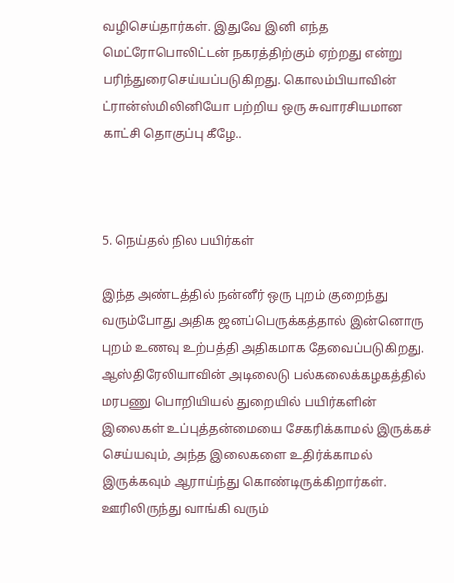வழிசெய்தார்கள். இதுவே இனி எந்த மெட்ரோபொலிட்டன் நகரத்திற்கும் ஏற்றது என்று பரிந்துரைசெய்யப்படுகிறது. கொலம்பியாவின் ட்ரான்ஸ்மிலினியோ பற்றிய ஒரு சுவாரசியமான காட்சி தொகுப்பு கீழே..



5. நெய்தல் நில பயிர்கள்

இந்த அண்டத்தில் நன்னீர் ஒரு புறம் குறைந்து வரும்போது அதிக ஜனப்பெருக்கத்தால் இன்னொரு புறம் உணவு உற்பத்தி அதிகமாக தேவைப்படுகிறது. ஆஸ்திரேலியாவின் அடிலைடு பல்கலைக்கழகத்தில் மரபணு பொறியியல் துறையில் பயிர்களின் இலைகள் உப்புத்தன்மையை சேகரிக்காமல் இருக்கச் செய்யவும், அந்த இலைகளை உதிர்க்காமல் இருக்கவும் ஆராய்ந்து கொண்டிருக்கிறார்கள். ஊரிலிருந்து வாங்கி வரும்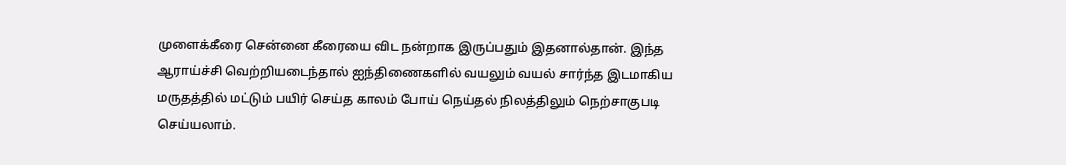முளைக்கீரை சென்னை கீரையை விட நன்றாக இருப்பதும் இதனால்தான். இந்த ஆராய்ச்சி வெற்றியடைந்தால் ஐந்திணைகளில் வயலும் வயல் சார்ந்த இடமாகிய மருதத்தில் மட்டும் பயிர் செய்த காலம் போய் நெய்தல் நிலத்திலும் நெற்சாகுபடி செய்யலாம்.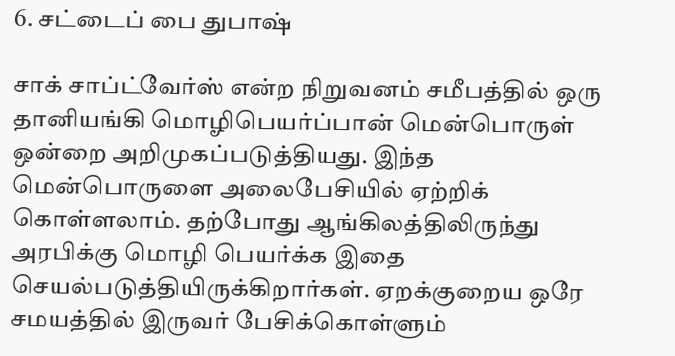6. சட்டைப் பை துபாஷ்

சாக் சாப்ட்வேர்ஸ் என்ற நிறுவனம் சமீபத்தில் ஒரு தானியங்கி மொழிபெயர்ப்பான் மென்பொருள் ஒன்றை அறிமுகப்படுத்தியது. இந்த மென்பொருளை அலைபேசியில் ஏற்றிக் கொள்ளலாம். தற்போது ஆங்கிலத்திலிருந்து அரபிக்கு மொழி பெயர்க்க இதை செயல்படுத்தியிருக்கிறார்கள். ஏறக்குறைய ஒரே சமயத்தில் இருவர் பேசிக்கொள்ளும்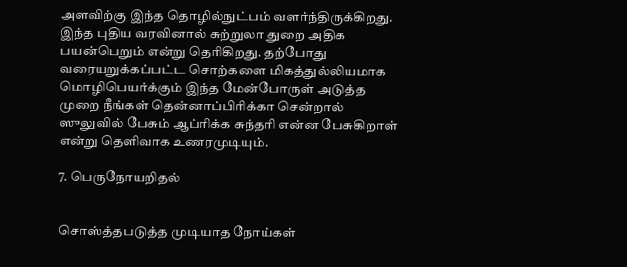அளவிற்கு இந்த தொழில்நுட்பம் வளர்ந்திருக்கிறது. இந்த புதிய வரவினால் சுற்றுலா துறை அதிக பயன்பெறும் என்று தெரிகிறது. தற்போது வரையறுக்கப்பட்ட சொற்களை மிகத்துல்லியமாக மொழிபெயர்க்கும் இந்த மேன்போருள் அடுத்த முறை நீங்கள் தென்னாப்பிரிக்கா சென்றால் ஸுலுவில் பேசும் ஆப்ரிக்க சுந்தரி என்ன பேசுகிறாள் என்று தெளிவாக உணரமுடியும்.

7. பெருநோயறிதல்


சொஸ்த்தபடுத்த முடியாத நோய்கள்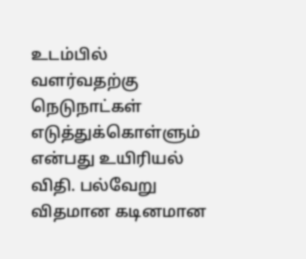உடம்பில் வளர்வதற்கு நெடுநாட்கள் எடுத்துக்கொள்ளும் என்பது உயிரியல் விதி. பல்வேறு விதமான கடினமான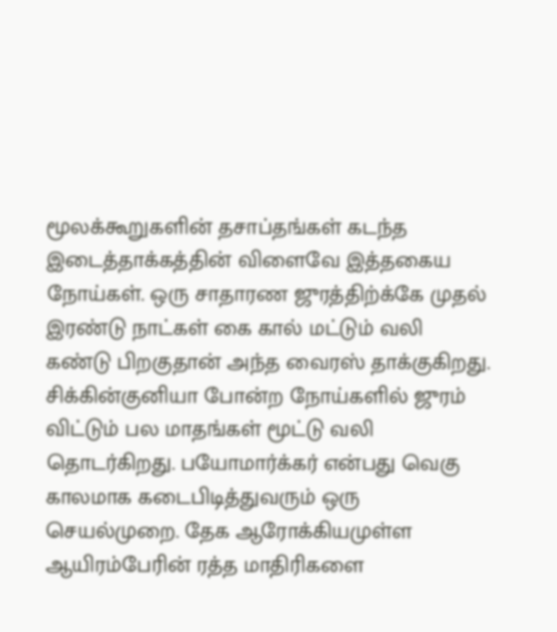மூலக்கூறுகளின் தசாப்தங்கள் கடந்த இடைத்தாக்கத்தின் விளைவே இத்தகைய நோய்கள். ஒரு சாதாரண ஜுரத்திற்க்கே முதல் இரண்டு நாட்கள் கை கால் மட்டும் வலி கண்டு பிறகுதான் அந்த வைரஸ் தாக்குகிறது. சிக்கின்குனியா போன்ற நோய்களில் ஜுரம் விட்டும் பல மாதங்கள் மூட்டு வலி தொடர்கிறது. பயோமார்க்கர் என்பது வெகு காலமாக கடைபிடித்துவரும் ஒரு செயல்முறை. தேக ஆரோக்கியமுள்ள ஆயிரம்பேரின் ரத்த மாதிரிகளை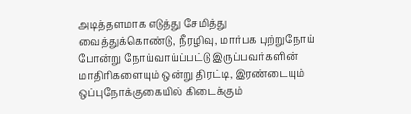அடித்தளமாக எடுத்து சேமித்து வைத்துக்கொண்டு, நீரழிவு, மார்பக புற்றுநோய் போன்று நோய்வாய்ப்பட்டு இருப்பவர்களின் மாதிரிகளையும் ஒன்று திரட்டி, இரண்டையும் ஒப்புநோக்குகையில் கிடைக்கும்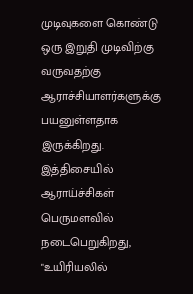முடிவுகளை கொண்டு ஒரு இறுதி முடிவிற்கு வருவதற்கு ஆராச்சியாளர்களுக்கு பயனுள்ளதாக இருக்கிறது. இத்திசையில் ஆராய்ச்சிகள் பெருமளவில் நடைபெறுகிறது, "உயிரியலில்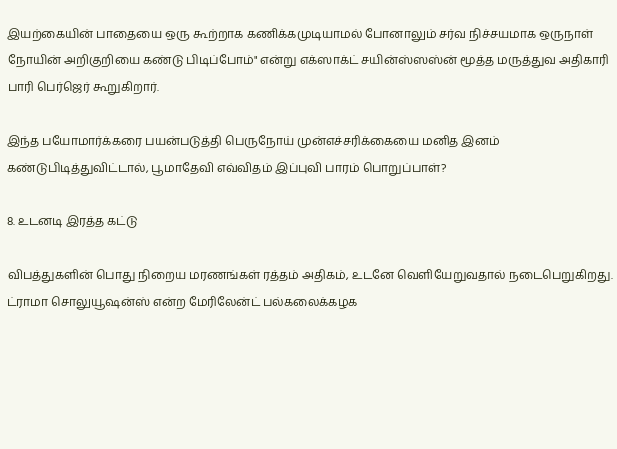இயற்கையின் பாதையை ஒரு கூற்றாக கணிக்கமுடியாமல் போனாலும் சர்வ நிச்சயமாக ஒருநாள் நோயின் அறிகுறியை கண்டு பிடிப்போம்" என்று எக்ஸாக்ட் சயின்ஸ்ஸஸ்ன் மூத்த மருத்துவ அதிகாரி பாரி பெர்ஜெர் கூறுகிறார்.

இந்த பயோமார்க்கரை பயன்படுத்தி பெருநோய் முன்எச்சரிக்கையை மனித இனம் கண்டுபிடித்துவிட்டால், பூமாதேவி எவ்விதம் இப்புவி பாரம் பொறுப்பாள்?

8. உடனடி இரத்த கட்டு

விபத்துகளின் பொது நிறைய மரணங்கள் ரத்தம் அதிகம், உடனே வெளியேறுவதால் நடைபெறுகிறது. ட்ராமா சொலுயூஷன்ஸ் என்ற மேரிலேன்ட் பல்கலைக்கழக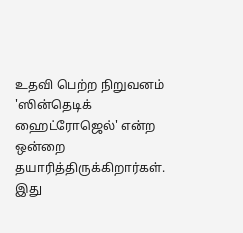உதவி பெற்ற நிறுவனம் 'ஸின்தெடிக் ஹைட்ரோஜெல்' என்ற ஒன்றை தயாரித்திருக்கிறார்கள். இது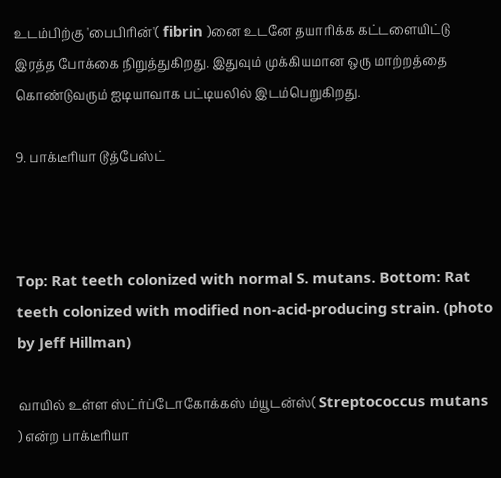உடம்பிற்கு 'பைபிரின்'( fibrin )னை உடனே தயாரிக்க கட்டளையிட்டு இரத்த போக்கை நிறுத்துகிறது. இதுவும் முக்கியமான ஒரு மாற்றத்தை கொண்டுவரும் ஐடியாவாக பட்டியலில் இடம்பெறுகிறது.

9. பாக்டீரியா டூத்பேஸ்ட்



Top: Rat teeth colonized with normal S. mutans. Bottom: Rat teeth colonized with modified non-acid-producing strain. (photo by Jeff Hillman)

வாயில் உள்ள ஸ்ட்ர்ப்டோகோக்கஸ் ம்யூடன்ஸ்( Streptococcus mutans ) என்ற பாக்டீரியா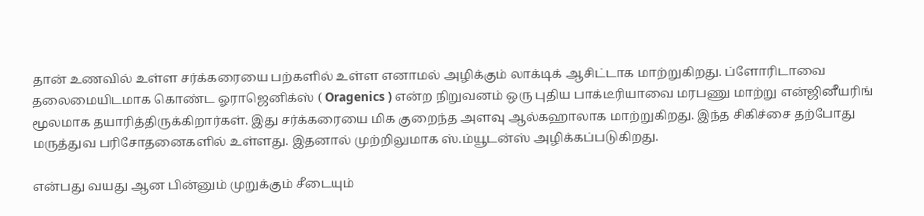தான் உணவில் உள்ள சர்க்கரையை பற்களில் உள்ள எனாமல் அழிக்கும் லாக்டிக் ஆசிட்டாக மாற்றுகிறது. ப்ளோரிடாவை தலைமையிடமாக கொண்ட ஓராஜெனிக்ஸ் ( Oragenics ) என்ற நிறுவனம் ஒரு புதிய பாக்டீரியாவை மரபணு மாற்று என்ஜினீயரிங் மூலமாக தயாரித்திருக்கிறார்கள். இது சர்க்கரையை மிக குறைந்த அளவு ஆல்கஹாலாக மாற்றுகிறது. இந்த சிகிச்சை தற்போது மருத்துவ பரிசோதனைகளில் உள்ளது. இதனால் முற்றிலுமாக ஸ்.ம்யூடன்ஸ் அழிக்கப்படுகிறது.

என்பது வயது ஆன பின்னும் முறுக்கும் சீடையும்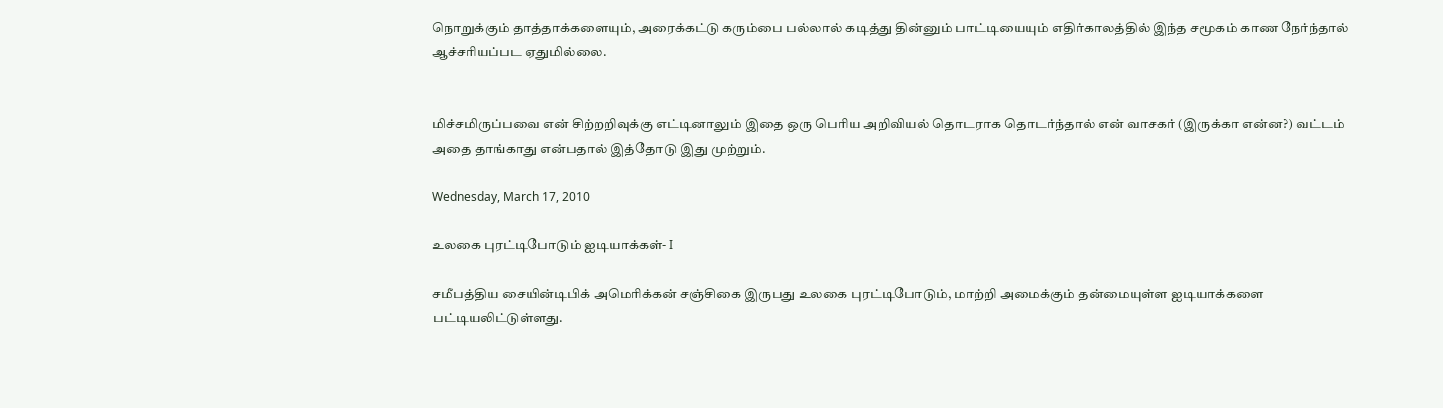நொறுக்கும் தாத்தாக்களையும், அரைக்கட்டு கரும்பை பல்லால் கடித்து தின்னும் பாட்டியையும் எதிர்காலத்தில் இந்த சமூகம் காண நேர்ந்தால் ஆச்சரியப்பட ஏதுமில்லை.


மிச்சமிருப்பவை என் சிற்றறிவுக்கு எட்டினாலும் இதை ஒரு பெரிய அறிவியல் தொடராக தொடர்ந்தால் என் வாசகர் (இருக்கா என்ன?) வட்டம் அதை தாங்காது என்பதால் இத்தோடு இது முற்றும்.

Wednesday, March 17, 2010

உலகை புரட்டிபோடும் ஐடியாக்கள்- I

சமீபத்திய சையின்டிபிக் அமெரிக்கன் சஞ்சிகை இருபது உலகை புரட்டிபோடும், மாற்றி அமைக்கும் தன்மையுள்ள ஐடியாக்களை பட்டியலிட்டுள்ளது.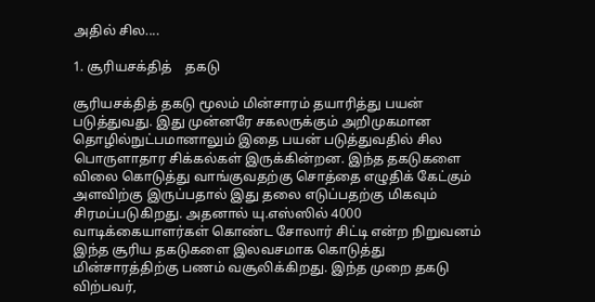அதில் சில....

1. சூரியசக்தித்    தகடு

சூரியசக்தித் தகடு மூலம் மின்சாரம் தயாரித்து பயன் படுத்துவது. இது முன்னரே சகலருக்கும் அறிமுகமான தொழில்நுட்பமானாலும் இதை பயன் படுத்துவதில் சில பொருளாதார சிக்கல்கள் இருக்கின்றன. இந்த தகடுகளை விலை கொடுத்து வாங்குவதற்கு சொத்தை எழுதிக் கேட்கும் அளவிற்கு இருப்பதால் இது தலை எடுப்பதற்கு மிகவும் சிரமப்படுகிறது. அதனால் யு.எஸ்ஸில் 4000 வாடிக்கையாளர்கள் கொண்ட சோலார் சிட்டி என்ற நிறுவனம் இந்த சூரிய தகடுகளை இலவசமாக கொடுத்து மின்சாரத்திற்கு பணம் வசூலிக்கிறது. இந்த முறை தகடு விற்பவர்,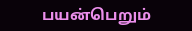பயன்பெறும்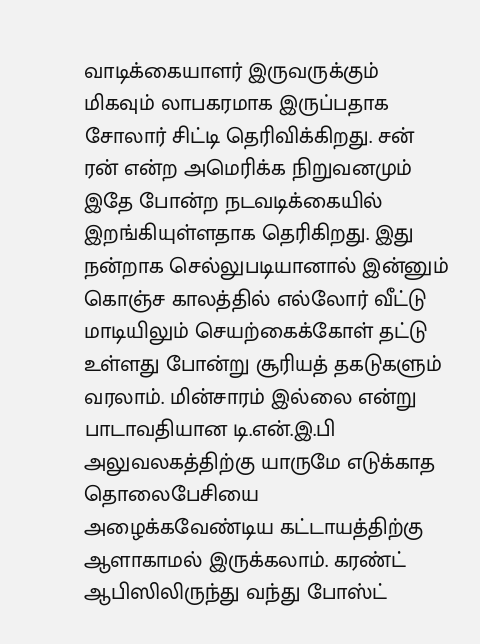வாடிக்கையாளர் இருவருக்கும் மிகவும் லாபகரமாக இருப்பதாக சோலார் சிட்டி தெரிவிக்கிறது. சன் ரன் என்ற அமெரிக்க நிறுவனமும் இதே போன்ற நடவடிக்கையில் இறங்கியுள்ளதாக தெரிகிறது. இது நன்றாக செல்லுபடியானால் இன்னும் கொஞ்ச காலத்தில் எல்லோர் வீட்டு மாடியிலும் செயற்கைக்கோள் தட்டு உள்ளது போன்று சூரியத் தகடுகளும் வரலாம். மின்சாரம் இல்லை என்று பாடாவதியான டி.என்.இ.பி அலுவலகத்திற்கு யாருமே எடுக்காத தொலைபேசியை அழைக்கவேண்டிய கட்டாயத்திற்கு ஆளாகாமல் இருக்கலாம். கரண்ட் ஆபிஸிலிருந்து வந்து போஸ்ட்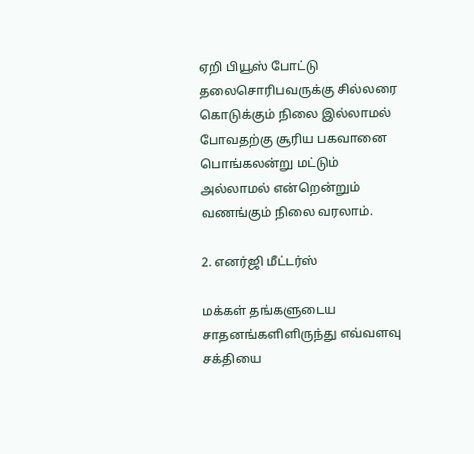ஏறி பியூஸ் போட்டு தலைசொரிபவருக்கு சில்லரை கொடுக்கும் நிலை இல்லாமல் போவதற்கு சூரிய பகவானை பொங்கலன்று மட்டும் அல்லாமல் என்றென்றும் வணங்கும் நிலை வரலாம்.

2. எனர்ஜி மீட்டர்ஸ்

மக்கள் தங்களுடைய சாதனங்களிளிருந்து எவ்வளவு சக்தியை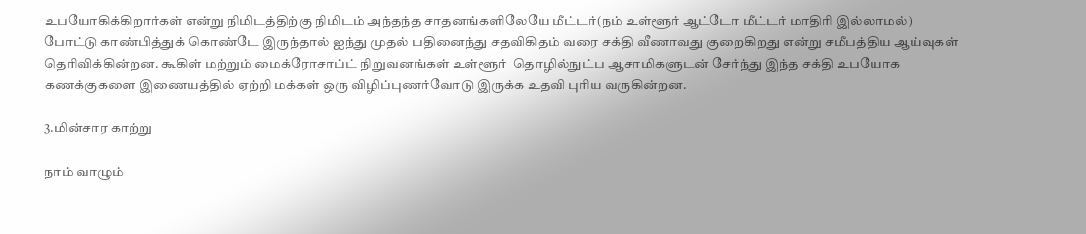உபயோகிக்கிறார்கள் என்று நிமிடத்திற்கு நிமிடம் அந்தந்த சாதனங்களிலேயே மீட்டர்(நம் உள்ளூர் ஆட்டோ மீட்டர் மாதிரி இல்லாமல்) போட்டு காண்பித்துக் கொண்டே இருந்தால் ஐந்து முதல் பதினைந்து சதவிகிதம் வரை சக்தி வீணாவது குறைகிறது என்று சமீபத்திய ஆய்வுகள் தெரிவிக்கின்றன. கூகிள் மற்றும் மைக்ரோசாப்ட் நிறுவனங்கள் உள்ளூர்  தொழில்நுட்ப ஆசாமிகளுடன் சேர்ந்து இந்த சக்தி உபயோக கணக்குகளை இணையத்தில் ஏற்றி மக்கள் ஒரு விழிப்புணர்வோடு இருக்க உதவி புரிய வருகின்றன.

3.மின்சார காற்று

நாம் வாழும்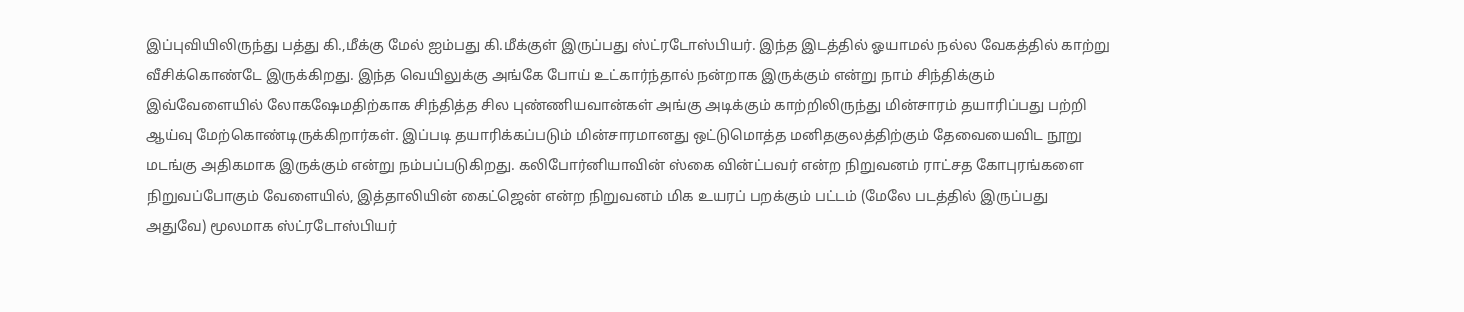இப்புவியிலிருந்து பத்து கி.,மீக்கு மேல் ஐம்பது கி.மீக்குள் இருப்பது ஸ்ட்ரடோஸ்பியர். இந்த இடத்தில் ஓயாமல் நல்ல வேகத்தில் காற்று வீசிக்கொண்டே இருக்கிறது. இந்த வெயிலுக்கு அங்கே போய் உட்கார்ந்தால் நன்றாக இருக்கும் என்று நாம் சிந்திக்கும் இவ்வேளையில் லோகஷேமதிற்காக சிந்தித்த சில புண்ணியவான்கள் அங்கு அடிக்கும் காற்றிலிருந்து மின்சாரம் தயாரிப்பது பற்றி ஆய்வு மேற்கொண்டிருக்கிறார்கள். இப்படி தயாரிக்கப்படும் மின்சாரமானது ஒட்டுமொத்த மனிதகுலத்திற்கும் தேவையைவிட நூறு மடங்கு அதிகமாக இருக்கும் என்று நம்பப்படுகிறது. கலிபோர்னியாவின் ஸ்கை வின்ட்பவர் என்ற நிறுவனம் ராட்சத கோபுரங்களை நிறுவப்போகும் வேளையில், இத்தாலியின் கைட்ஜென் என்ற நிறுவனம் மிக உயரப் பறக்கும் பட்டம் (மேலே படத்தில் இருப்பது அதுவே) மூலமாக ஸ்ட்ரடோஸ்பியர்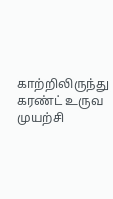காற்றிலிருந்து கரண்ட் உருவ முயற்சி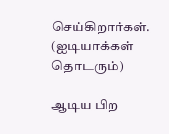செய்கிறார்கள்.
(ஐடியாக்கள் தொடரும்)

ஆடிய பிற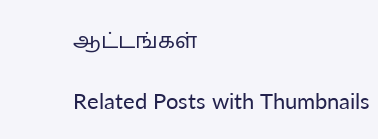ஆட்டங்கள்

Related Posts with Thumbnails